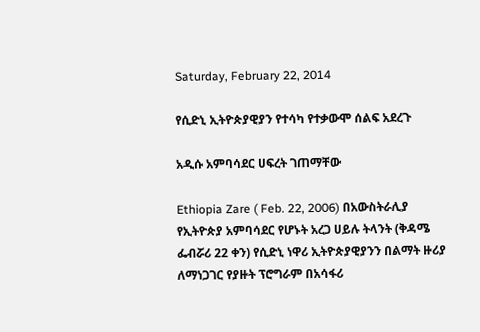Saturday, February 22, 2014

የሲድኒ ኢትዮጵያዊያን የተሳካ የተቃውሞ ሰልፍ አደረጉ

አዲሱ አምባሳደር ሀፍረት ገጠማቸው

Ethiopia Zare ( Feb. 22, 2006) በአውስትራሊያ የኢትዮጵያ አምባሳደር የሆኑት አረጋ ሀይሉ ትላንት (ቅዳሜ ፌብሯሪ 22 ቀን) የሲድኒ ነዋሪ ኢትዮጵያዊያንን በልማት ዙሪያ ለማነጋገር የያዙት ፕሮግራም በአሳፋሪ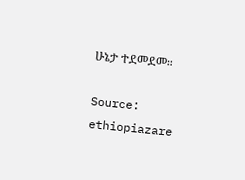ሁኔታ ተደመደመ።

Source: ethiopiazare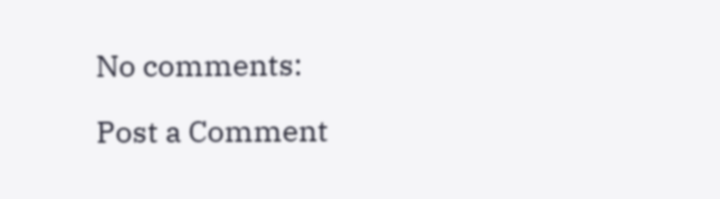No comments:

Post a Comment